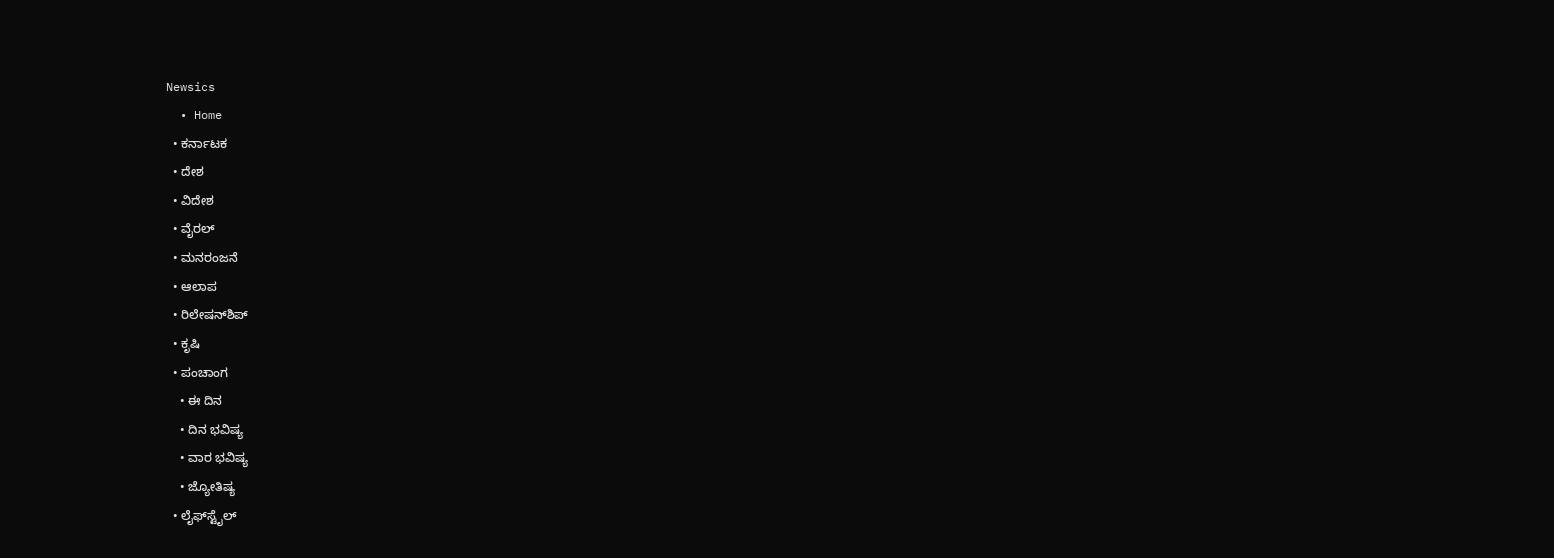Newsics
  • Home
  • ಕರ್ನಾಟಕ
  • ದೇಶ
  • ವಿದೇಶ
  • ವೈರಲ್
  • ಮನರಂಜನೆ
  • ಆಲಾಪ
  • ರಿಲೇಷನ್‌ಶಿಪ್
  • ಕೃಷಿ
  • ಪಂಚಾಂಗ
    • ಈ ದಿನ
    • ದಿನ ಭವಿಷ್ಯ
    • ವಾರ ಭವಿಷ್ಯ
    • ಜ್ಯೋತಿಷ್ಯ
  • ಲೈಫ್‌ಸ್ಟೈಲ್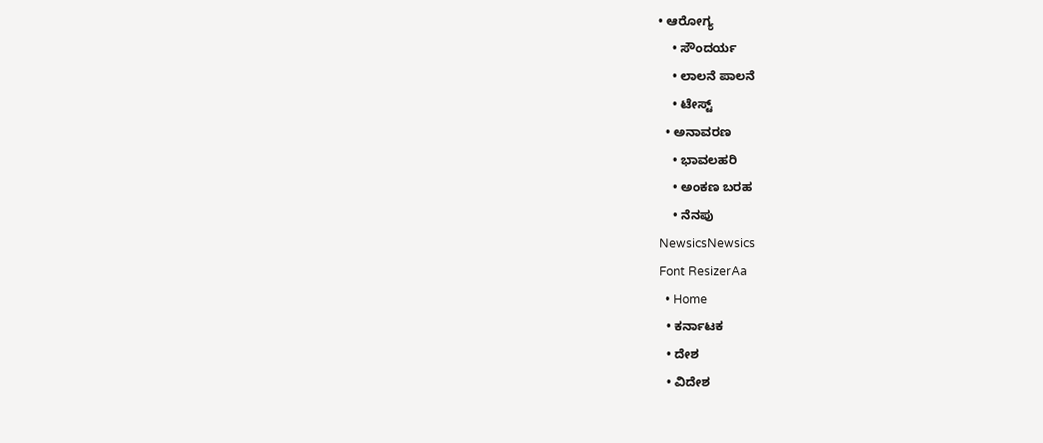• ಆರೋಗ್ಯ
    • ಸೌಂದರ್ಯ
    • ಲಾಲನೆ ಪಾಲನೆ
    • ಟೇಸ್ಟ್
  • ಅನಾವರಣ
    • ಭಾವಲಹರಿ
    • ಅಂಕಣ ಬರಹ
    • ನೆನಪು
NewsicsNewsics
Font ResizerAa
  • Home
  • ಕರ್ನಾಟಕ
  • ದೇಶ
  • ವಿದೇಶ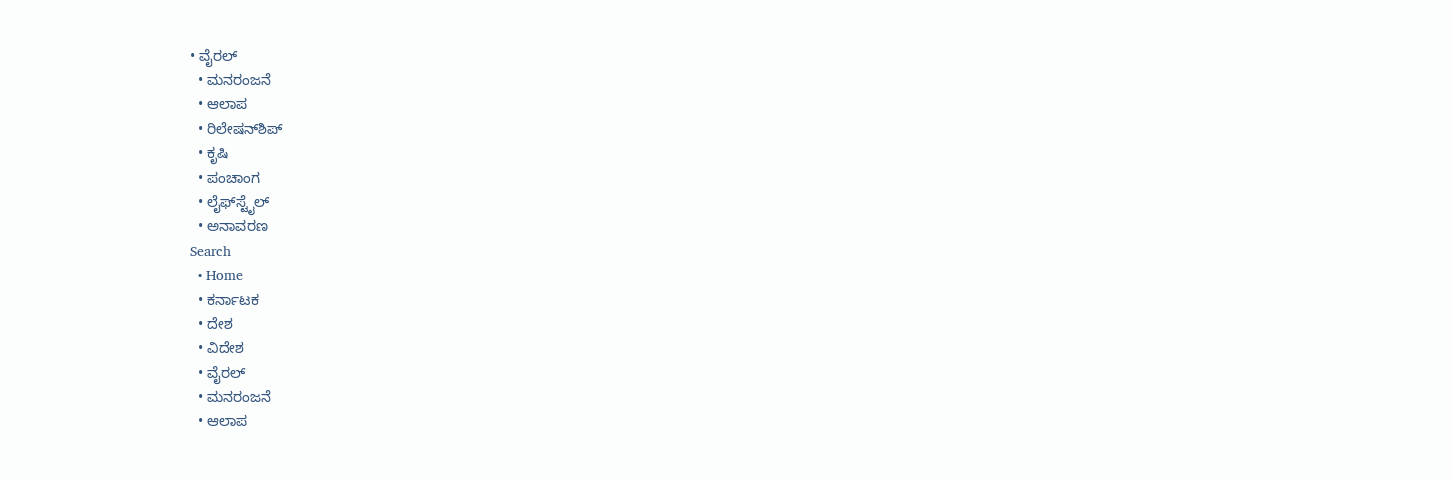• ವೈರಲ್
  • ಮನರಂಜನೆ
  • ಆಲಾಪ
  • ರಿಲೇಷನ್‌ಶಿಪ್
  • ಕೃಷಿ
  • ಪಂಚಾಂಗ
  • ಲೈಫ್‌ಸ್ಟೈಲ್
  • ಅನಾವರಣ
Search
  • Home
  • ಕರ್ನಾಟಕ
  • ದೇಶ
  • ವಿದೇಶ
  • ವೈರಲ್
  • ಮನರಂಜನೆ
  • ಆಲಾಪ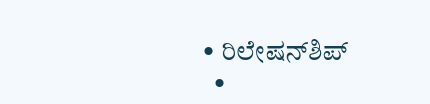• ರಿಲೇಷನ್‌ಶಿಪ್
  •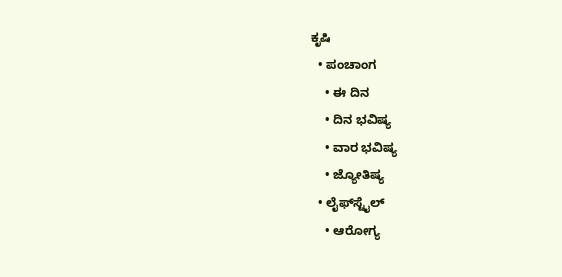ಕೃಷಿ
  • ಪಂಚಾಂಗ
    • ಈ ದಿನ
    • ದಿನ ಭವಿಷ್ಯ
    • ವಾರ ಭವಿಷ್ಯ
    • ಜ್ಯೋತಿಷ್ಯ
  • ಲೈಫ್‌ಸ್ಟೈಲ್
    • ಆರೋಗ್ಯ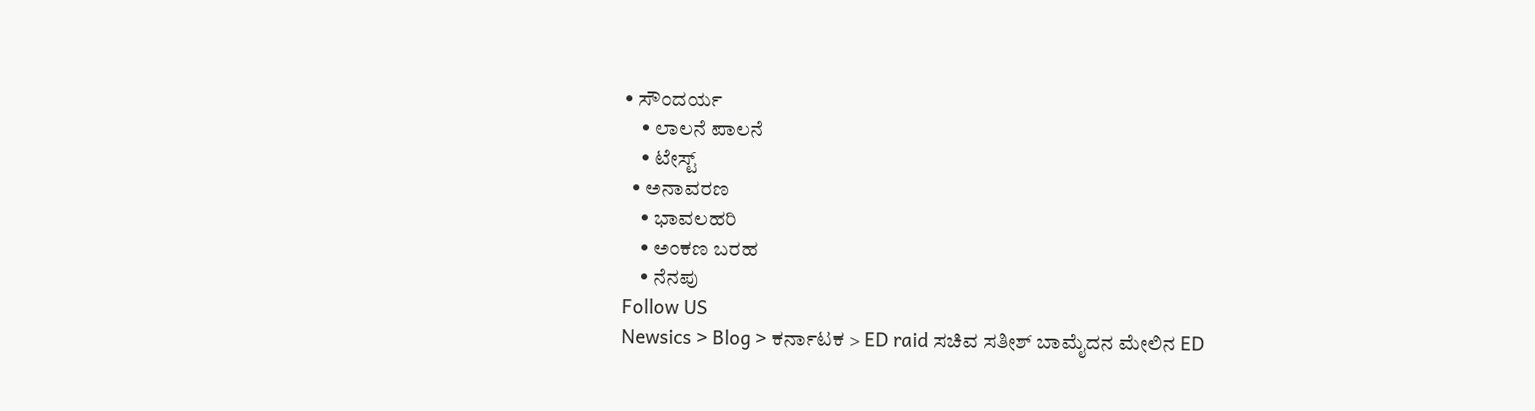• ಸೌಂದರ್ಯ
    • ಲಾಲನೆ ಪಾಲನೆ
    • ಟೇಸ್ಟ್
  • ಅನಾವರಣ
    • ಭಾವಲಹರಿ
    • ಅಂಕಣ ಬರಹ
    • ನೆನಪು
Follow US
Newsics > Blog > ಕರ್ನಾಟಕ > ED raid ಸಚಿವ ಸತೀಶ್ ಬಾಮೈದನ ಮೇಲಿನ ED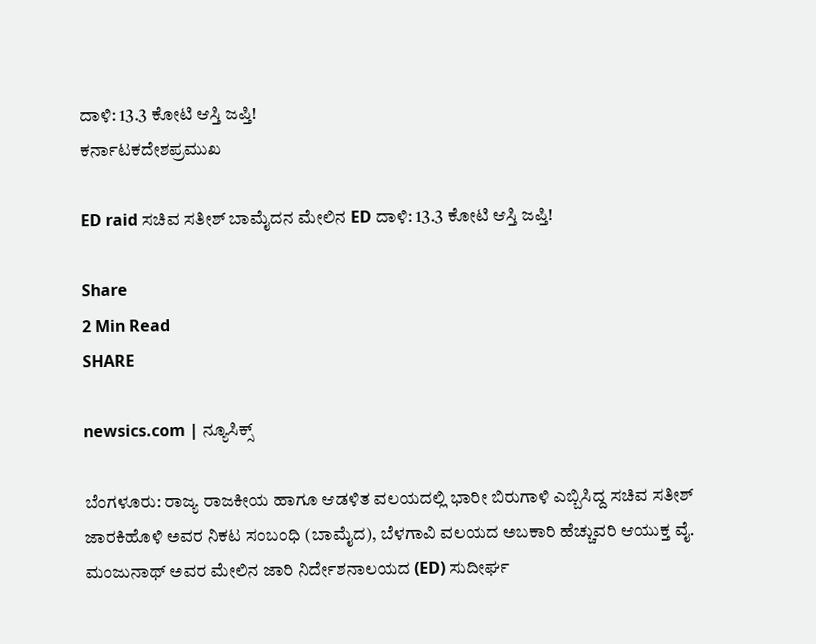ದಾಳಿ: 13.3 ಕೋಟಿ ಆಸ್ತಿ‌ ಜಪ್ತಿ!
ಕರ್ನಾಟಕದೇಶಪ್ರಮುಖ

ED raid ಸಚಿವ ಸತೀಶ್ ಬಾಮೈದನ ಮೇಲಿನ ED ದಾಳಿ: 13.3 ಕೋಟಿ ಆಸ್ತಿ‌ ಜಪ್ತಿ!

Share
2 Min Read
SHARE

newsics.com | ನ್ಯೂಸಿಕ್ಸ್

ಬೆಂಗಳೂರು: ರಾಜ್ಯ ರಾಜಕೀಯ ಹಾಗೂ ಆಡಳಿತ ವಲಯದಲ್ಲಿ ಭಾರೀ ಬಿರುಗಾಳಿ ಎಬ್ಬಿಸಿದ್ದ ಸಚಿವ ಸತೀಶ್ ಜಾರಕಿಹೊಳಿ ಅವರ ನಿಕಟ ಸಂಬಂಧಿ (ಬಾಮೈದ), ಬೆಳಗಾವಿ ವಲಯದ ಅಬಕಾರಿ ಹೆಚ್ಚುವರಿ ಆಯುಕ್ತ ವೈ. ಮಂಜುನಾಥ್ ಅವರ ಮೇಲಿನ ಜಾರಿ ನಿರ್ದೇಶನಾಲಯದ (ED) ಸುದೀರ್ಘ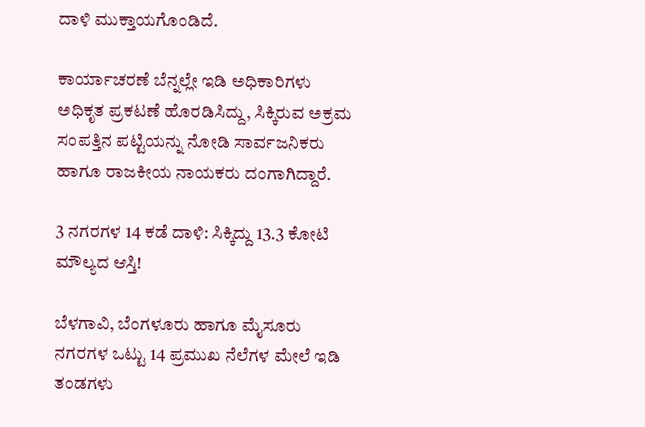ದಾಳಿ ಮುಕ್ತಾಯಗೊಂಡಿದೆ.

ಕಾರ್ಯಾಚರಣೆ ಬೆನ್ನಲ್ಲೇ ಇಡಿ ಅಧಿಕಾರಿಗಳು ಅಧಿಕೃತ ಪ್ರಕಟಣೆ ಹೊರಡಿಸಿದ್ದು, ಸಿಕ್ಕಿರುವ ಅಕ್ರಮ ಸಂಪತ್ತಿನ ಪಟ್ಟಿಯನ್ನು ನೋಡಿ ಸಾರ್ವಜನಿಕರು ಹಾಗೂ ರಾಜಕೀಯ ನಾಯಕರು ದಂಗಾಗಿದ್ದಾರೆ.

3 ನಗರಗಳ 14 ಕಡೆ ದಾಳಿ: ಸಿಕ್ಕಿದ್ದು 13.3 ಕೋಟಿ ಮೌಲ್ಯದ ಆಸ್ತಿ!

ಬೆಳಗಾವಿ, ಬೆಂಗಳೂರು ಹಾಗೂ ಮೈಸೂರು ನಗರಗಳ ಒಟ್ಟು 14 ಪ್ರಮುಖ ನೆಲೆಗಳ ಮೇಲೆ ಇಡಿ ತಂಡಗಳು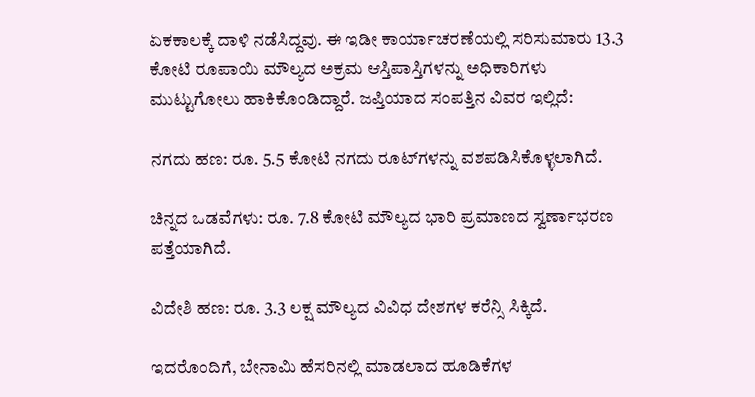ಏಕಕಾಲಕ್ಕೆ ದಾಳಿ ನಡೆಸಿದ್ದವು. ಈ ಇಡೀ ಕಾರ್ಯಾಚರಣೆಯಲ್ಲಿ ಸರಿಸುಮಾರು 13.3 ಕೋಟಿ ರೂಪಾಯಿ ಮೌಲ್ಯದ ಅಕ್ರಮ ಆಸ್ತಿಪಾಸ್ತಿಗಳನ್ನು ಅಧಿಕಾರಿಗಳು ಮುಟ್ಟುಗೋಲು ಹಾಕಿಕೊಂಡಿದ್ದಾರೆ. ಜಪ್ತಿಯಾದ ಸಂಪತ್ತಿನ ವಿವರ ಇಲ್ಲಿದೆ:

ನಗದು ಹಣ: ರೂ. 5.5 ಕೋಟಿ ನಗದು ರೂಟ್‌ಗಳನ್ನು ವಶಪಡಿಸಿಕೊಳ್ಳಲಾಗಿದೆ.

ಚಿನ್ನದ ಒಡವೆಗಳು: ರೂ. 7.8 ಕೋಟಿ ಮೌಲ್ಯದ ಭಾರಿ ಪ್ರಮಾಣದ ಸ್ವರ್ಣಾಭರಣ ಪತ್ತೆಯಾಗಿದೆ.

ವಿದೇಶಿ ಹಣ: ರೂ. 3.3 ಲಕ್ಷ ಮೌಲ್ಯದ ವಿವಿಧ ದೇಶಗಳ ಕರೆನ್ಸಿ ಸಿಕ್ಕಿದೆ.

ಇದರೊಂದಿಗೆ, ಬೇನಾಮಿ ಹೆಸರಿನಲ್ಲಿ ಮಾಡಲಾದ ಹೂಡಿಕೆಗಳ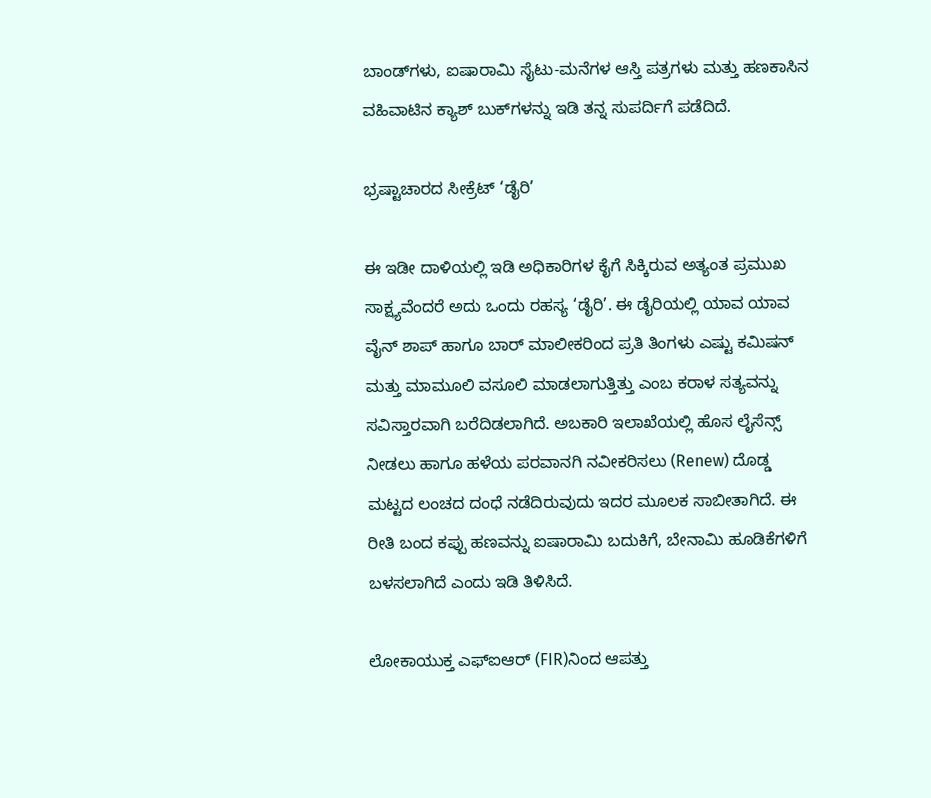ಬಾಂಡ್‌ಗಳು, ಐಷಾರಾಮಿ ಸೈಟು-ಮನೆಗಳ ಆಸ್ತಿ ಪತ್ರಗಳು ಮತ್ತು ಹಣಕಾಸಿನ ವಹಿವಾಟಿನ ಕ್ಯಾಶ್ ಬುಕ್‌ಗಳನ್ನು ಇಡಿ ತನ್ನ ಸುಪರ್ದಿಗೆ ಪಡೆದಿದೆ.

ಭ್ರಷ್ಟಾಚಾರದ ಸೀಕ್ರೆಟ್ ‘ಡೈರಿ’

ಈ ಇಡೀ ದಾಳಿಯಲ್ಲಿ ಇಡಿ ಅಧಿಕಾರಿಗಳ ಕೈಗೆ ಸಿಕ್ಕಿರುವ ಅತ್ಯಂತ ಪ್ರಮುಖ ಸಾಕ್ಷ್ಯವೆಂದರೆ ಅದು ಒಂದು ರಹಸ್ಯ ‘ಡೈರಿ’. ಈ ಡೈರಿಯಲ್ಲಿ ಯಾವ ಯಾವ ವೈನ್ ಶಾಪ್ ಹಾಗೂ ಬಾರ್ ಮಾಲೀಕರಿಂದ ಪ್ರತಿ ತಿಂಗಳು ಎಷ್ಟು ಕಮಿಷನ್ ಮತ್ತು ಮಾಮೂಲಿ ವಸೂಲಿ ಮಾಡಲಾಗುತ್ತಿತ್ತು ಎಂಬ ಕರಾಳ ಸತ್ಯವನ್ನು ಸವಿಸ್ತಾರವಾಗಿ ಬರೆದಿಡಲಾಗಿದೆ. ಅಬಕಾರಿ ಇಲಾಖೆಯಲ್ಲಿ ಹೊಸ ಲೈಸೆನ್ಸ್ ನೀಡಲು ಹಾಗೂ ಹಳೆಯ ಪರವಾನಗಿ ನವೀಕರಿಸಲು (Renew) ದೊಡ್ಡ ಮಟ್ಟದ ಲಂಚದ ದಂಧೆ ನಡೆದಿರುವುದು ಇದರ ಮೂಲಕ ಸಾಬೀತಾಗಿದೆ. ಈ ರೀತಿ ಬಂದ ಕಪ್ಪು ಹಣವನ್ನು ಐಷಾರಾಮಿ ಬದುಕಿಗೆ, ಬೇನಾಮಿ ಹೂಡಿಕೆಗಳಿಗೆ ಬಳಸಲಾಗಿದೆ ಎಂದು ಇಡಿ ತಿಳಿಸಿದೆ.

ಲೋಕಾಯುಕ್ತ ಎಫ್‌ಐಆರ್ (FIR)ನಿಂದ ಆಪತ್ತು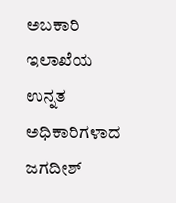ಅಬಕಾರಿ ಇಲಾಖೆಯ ಉನ್ನತ ಅಧಿಕಾರಿಗಳಾದ ಜಗದೀಶ್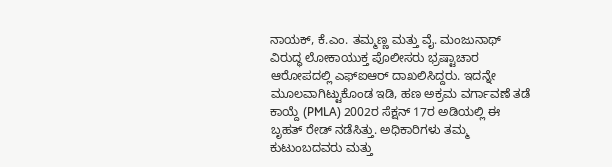ನಾಯಕ್, ಕೆ.ಎಂ. ತಮ್ಮಣ್ಣ ಮತ್ತು ವೈ. ಮಂಜುನಾಥ್ ವಿರುದ್ಧ ಲೋಕಾಯುಕ್ತ ಪೊಲೀಸರು ಭ್ರಷ್ಟಾಚಾರ ಆರೋಪದಲ್ಲಿ ಎಫ್‌ಐಆರ್ ದಾಖಲಿಸಿದ್ದರು. ಇದನ್ನೇ ಮೂಲವಾಗಿಟ್ಟುಕೊಂಡ ಇಡಿ, ಹಣ ಅಕ್ರಮ ವರ್ಗಾವಣೆ ತಡೆ ಕಾಯ್ದೆ (PMLA) 2002ರ ಸೆಕ್ಷನ್ 17ರ ಅಡಿಯಲ್ಲಿ ಈ ಬೃಹತ್ ರೇಡ್ ನಡೆಸಿತ್ತು. ಅಧಿಕಾರಿಗಳು ತಮ್ಮ ಕುಟುಂಬದವರು ಮತ್ತು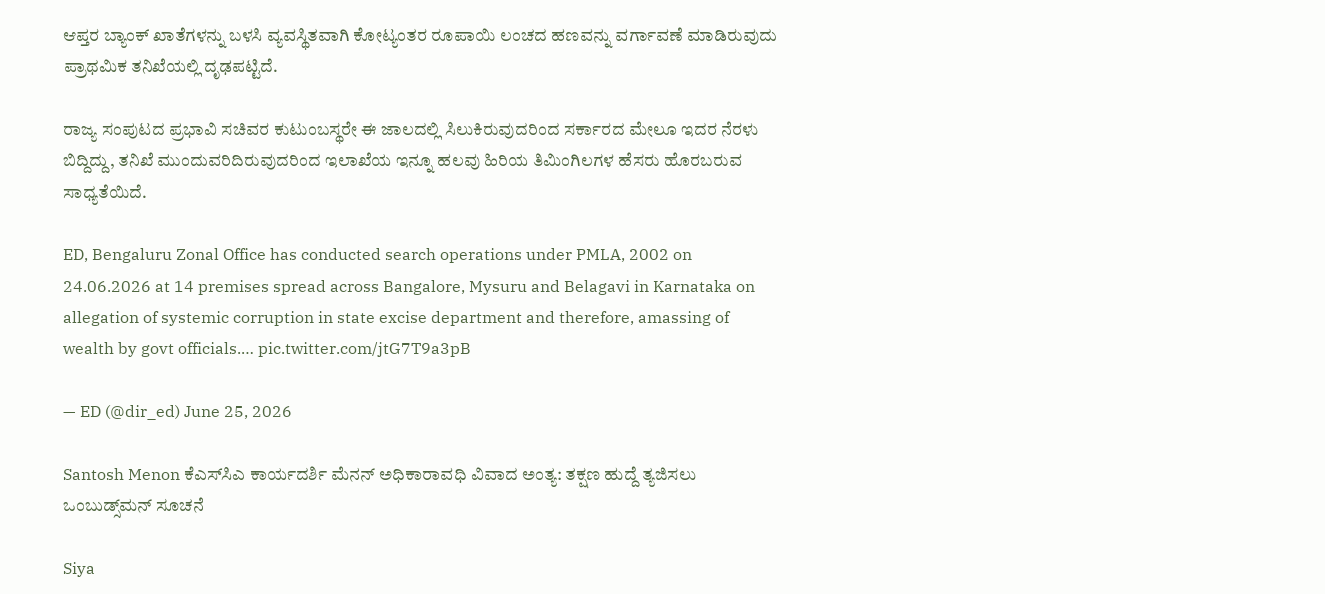ಆಪ್ತರ ಬ್ಯಾಂಕ್ ಖಾತೆಗಳನ್ನು ಬಳಸಿ ವ್ಯವಸ್ಥಿತವಾಗಿ ಕೋಟ್ಯಂತರ ರೂಪಾಯಿ ಲಂಚದ ಹಣವನ್ನು ವರ್ಗಾವಣೆ ಮಾಡಿರುವುದು ಪ್ರಾಥಮಿಕ ತನಿಖೆಯಲ್ಲಿ ದೃಢಪಟ್ಟಿದೆ.

ರಾಜ್ಯ ಸಂಪುಟದ ಪ್ರಭಾವಿ ಸಚಿವರ ಕುಟುಂಬಸ್ಥರೇ ಈ ಜಾಲದಲ್ಲಿ ಸಿಲುಕಿರುವುದರಿಂದ ಸರ್ಕಾರದ ಮೇಲೂ ಇದರ ನೆರಳು ಬಿದ್ದಿದ್ದು, ತನಿಖೆ ಮುಂದುವರಿದಿರುವುದರಿಂದ ಇಲಾಖೆಯ ಇನ್ನೂ ಹಲವು ಹಿರಿಯ ತಿಮಿಂಗಿಲಗಳ ಹೆಸರು ಹೊರಬರುವ ಸಾಧ್ಯತೆಯಿದೆ.

ED, Bengaluru Zonal Office has conducted search operations under PMLA, 2002 on 24.06.2026 at 14 premises spread across Bangalore, Mysuru and Belagavi in Karnataka on allegation of systemic corruption in state excise department and therefore, amassing of wealth by govt officials.… pic.twitter.com/jtG7T9a3pB

— ED (@dir_ed) June 25, 2026

Santosh Menon ಕೆಎಸ್‌ಸಿಎ ಕಾರ್ಯದರ್ಶಿ ಮೆನನ್ ಅಧಿಕಾರಾವಧಿ ವಿವಾದ ಅಂತ್ಯ: ತಕ್ಷಣ ಹುದ್ದೆ ತ್ಯಜಿಸಲು ಒಂಬುಡ್ಸ್‌ಮನ್ ಸೂಚನೆ

Siya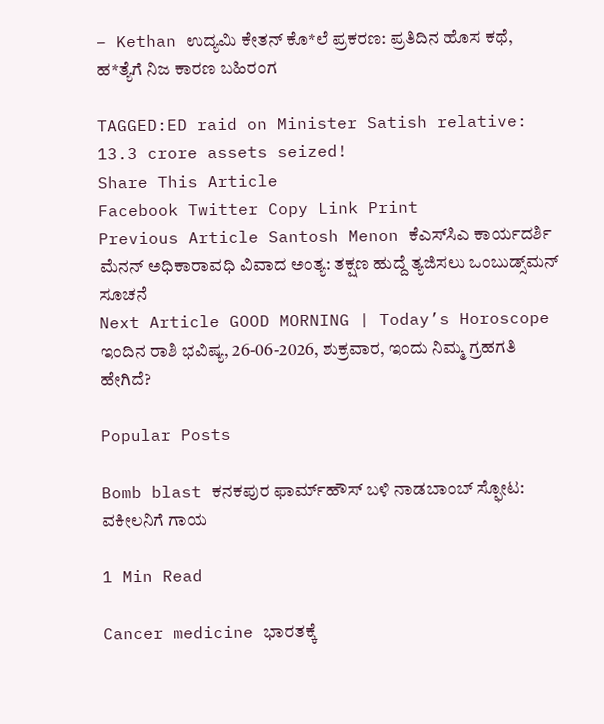– Kethan ಉದ್ಯಮಿ ಕೇತನ್ ಕೊ*ಲೆ ಪ್ರಕರಣ: ಪ್ರತಿದಿನ ಹೊಸ ಕಥೆ, ಹ*ತ್ಯೆಗೆ ನಿಜ ಕಾರಣ ಬಹಿರಂಗ

TAGGED:ED raid on Minister Satish relative: 13.3 crore assets seized!
Share This Article
Facebook Twitter Copy Link Print
Previous Article Santosh Menon ಕೆಎಸ್‌ಸಿಎ ಕಾರ್ಯದರ್ಶಿ ಮೆನನ್ ಅಧಿಕಾರಾವಧಿ ವಿವಾದ ಅಂತ್ಯ: ತಕ್ಷಣ ಹುದ್ದೆ ತ್ಯಜಿಸಲು ಒಂಬುಡ್ಸ್‌ಮನ್ ಸೂಚನೆ
Next Article GOOD MORNING | Today’s Horoscope ಇಂದಿನ ರಾಶಿ ಭವಿಷ್ಯ, 26-06-2026, ಶುಕ್ರವಾರ, ಇಂದು ನಿಮ್ಮ ಗ್ರಹಗತಿ ಹೇಗಿದೆ?

Popular Posts

Bomb blast ಕನಕಪುರ ಫಾರ್ಮ್‌ಹೌಸ್ ಬಳಿ ನಾಡಬಾಂಬ್ ಸ್ಫೋಟ: ವಕೀಲನಿಗೆ ಗಾಯ

1 Min Read

Cancer medicine ಭಾರತಕ್ಕೆ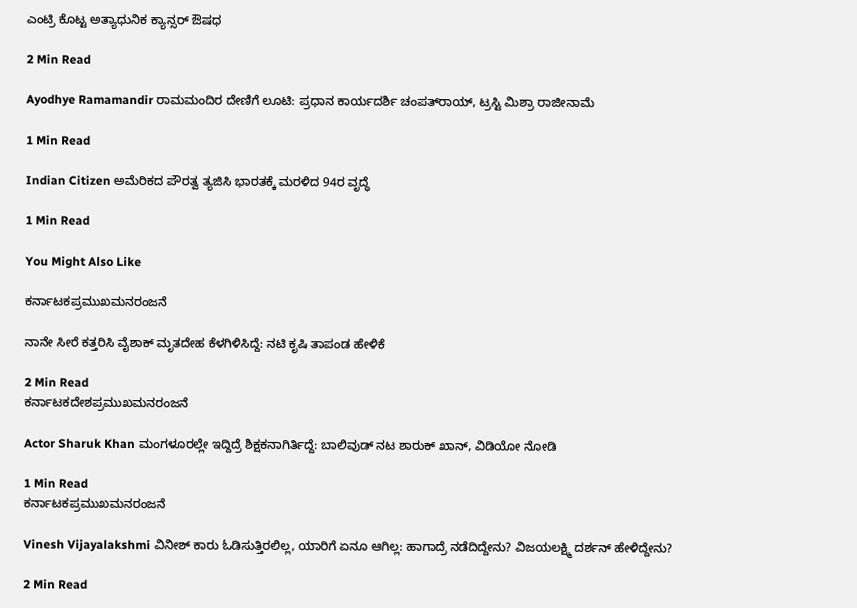ಎಂಟ್ರಿ ಕೊಟ್ಟ ಅತ್ಯಾಧುನಿಕ ಕ್ಯಾನ್ಸರ್ ಔಷಧ

2 Min Read

Ayodhye Ramamandir ರಾಮಮಂದಿರ ದೇಣಿಗೆ ಲೂಟಿ: ಪ್ರಧಾನ ಕಾರ್ಯದರ್ಶಿ ಚಂಪತ್‌ರಾಯ್, ಟ್ರಸ್ಟಿ ಮಿಶ್ರಾ ರಾಜೀನಾಮೆ

1 Min Read

Indian Citizen ಅಮೆರಿಕದ ಪೌರತ್ವ ತ್ಯಜಿಸಿ ಭಾರತಕ್ಕೆ ಮರಳಿದ 94ರ ವೃದ್ಧೆ

1 Min Read

You Might Also Like

ಕರ್ನಾಟಕಪ್ರಮುಖಮನರಂಜನೆ

ನಾನೇ ಸೀರೆ ಕತ್ತರಿಸಿ ವೈಶಾಕ್ ಮೃತದೇಹ ಕೆಳಗಿಳಿಸಿದ್ದೆ: ನಟಿ ಕೃಷಿ ತಾಪಂಡ ಹೇಳಿಕೆ

2 Min Read
ಕರ್ನಾಟಕದೇಶಪ್ರಮುಖಮನರಂಜನೆ

Actor Sharuk Khan ಮಂಗಳೂರಲ್ಲೇ ಇದ್ದಿದ್ರೆ ಶಿಕ್ಷಕನಾಗಿರ್ತಿದ್ದೆ: ಬಾಲಿವುಡ್ ನಟ ಶಾರುಕ್ ಖಾನ್, ವಿಡಿಯೋ ನೋಡಿ

1 Min Read
ಕರ್ನಾಟಕಪ್ರಮುಖಮನರಂಜನೆ

Vinesh Vijayalakshmi ವಿನೀಶ್ ಕಾರು ಓಡಿಸುತ್ತಿರಲಿಲ್ಲ, ಯಾರಿಗೆ ಏನೂ ಆಗಿಲ್ಲ: ಹಾಗಾದ್ರೆ ನಡೆದಿದ್ದೇನು? ವಿಜಯಲಕ್ಷ್ಮಿ ದರ್ಶನ್ ಹೇಳಿದ್ದೇನು?

2 Min Read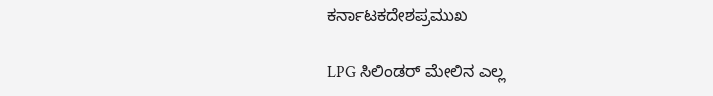ಕರ್ನಾಟಕದೇಶಪ್ರಮುಖ

LPG ಸಿಲಿಂಡರ್ ಮೇಲಿನ ಎಲ್ಲ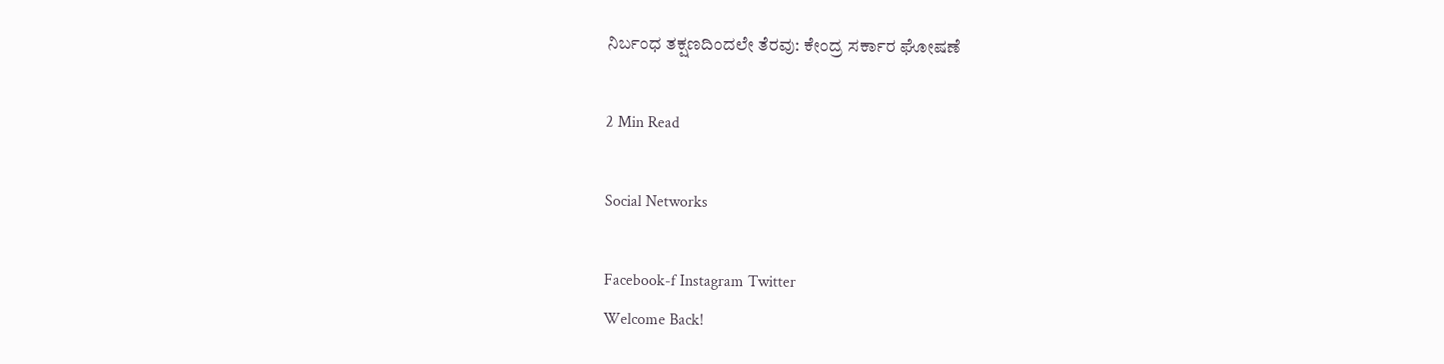ನಿರ್ಬಂಧ ತಕ್ಷಣದಿಂದಲೇ ತೆರವು: ಕೇಂದ್ರ ಸರ್ಕಾರ ಘೋಷಣೆ

2 Min Read

Social Networks

Facebook-f Instagram Twitter
Welcome Back!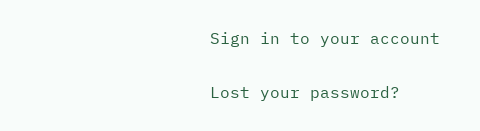Sign in to your account

Lost your password?